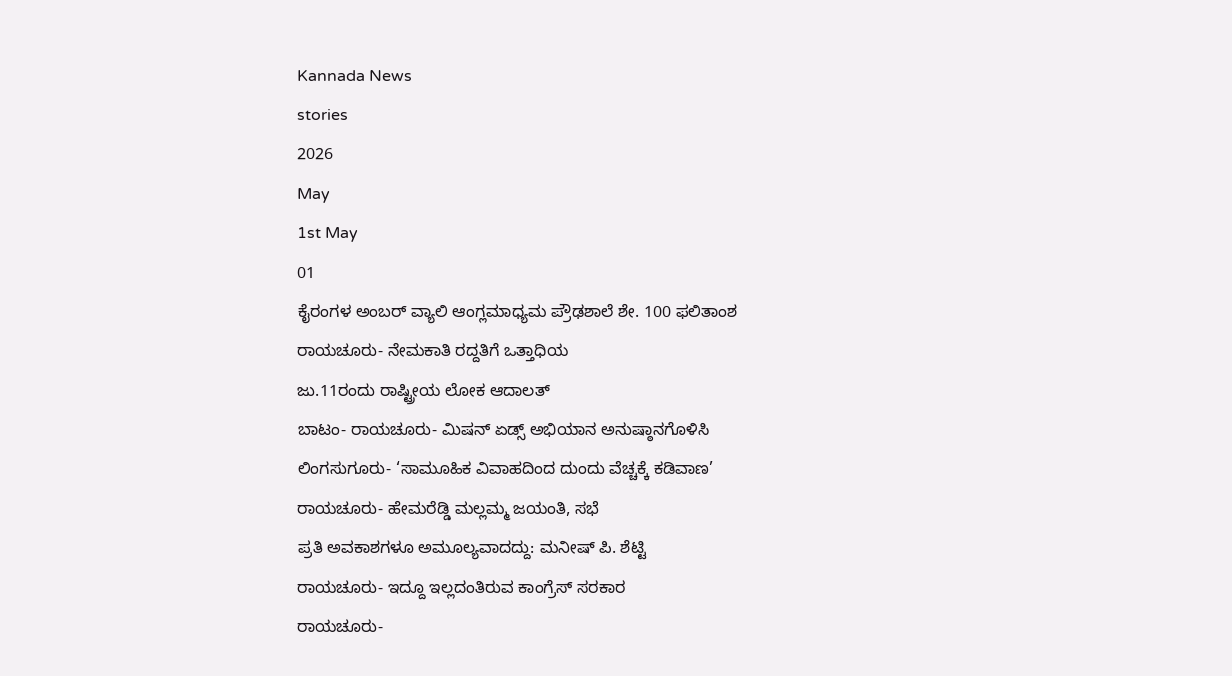Kannada News
stories
2026
May
1st May
01
ಕೈರಂಗಳ ಅಂಬರ್ ವ್ಯಾಲಿ ಆಂಗ್ಲಮಾಧ್ಯಮ ಪ್ರೌಢಶಾಲೆ ಶೇ. 100 ಫಲಿತಾಂಶ
ರಾಯಚೂರು- ನೇಮಕಾತಿ ರದ್ದತಿಗೆ ಒತ್ತಾಧಿಯ
ಜು.11ರಂದು ರಾಷ್ಟ್ರೀಯ ಲೋಕ ಆದಾಲತ್
ಬಾಟಂ- ರಾಯಚೂರು- ಮಿಷನ್ ಏಡ್ಸ್ ಅಭಿಯಾನ ಅನುಷ್ಠಾನಗೊಳಿಸಿ
ಲಿಂಗಸುಗೂರು- ‘ಸಾಮೂಹಿಕ ವಿವಾಹದಿಂದ ದುಂದು ವೆಚ್ಚಕ್ಕೆ ಕಡಿವಾಣ’
ರಾಯಚೂರು- ಹೇಮರೆಡ್ಡಿ ಮಲ್ಲಮ್ಮ ಜಯಂತಿ, ಸಭೆ
ಪ್ರತಿ ಅವಕಾಶಗಳೂ ಅಮೂಲ್ಯವಾದದ್ದು: ಮನೀಷ್ ಪಿ. ಶೆಟ್ಟಿ
ರಾಯಚೂರು- ಇದ್ದೂ ಇಲ್ಲದಂತಿರುವ ಕಾಂಗ್ರೆಸ್ ಸರಕಾರ
ರಾಯಚೂರು-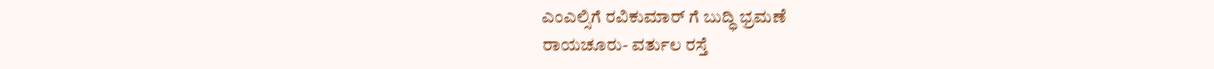ಎಂಎಲ್ಸಿಗೆ ರವಿಕುಮಾರ್ ಗೆ ಬುದ್ಧಿ ಭ್ರಮಣೆ
ರಾಯಚೂರು- ವರ್ತುಲ ರಸ್ತೆ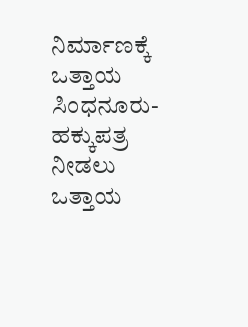ನಿರ್ಮಾಣಕ್ಕೆ ಒತ್ತಾಯ
ಸಿಂಧನೂರು- ಹಕ್ಕುಪತ್ರ ನೀಡಲು ಒತ್ತಾಯ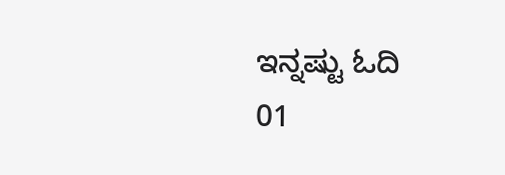ಇನ್ನಷ್ಟು ಓದಿ
01